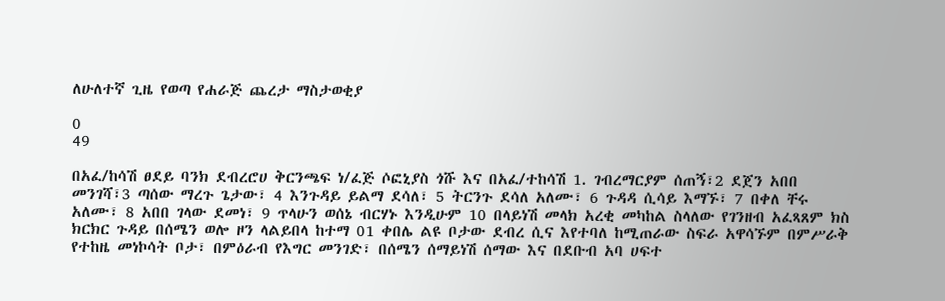ለሁለተኛ ጊዜ የወጣ የሐራጅ ጨረታ ማስታወቂያ

0
49

በአፈ/ከሳሽ ፀደይ ባንክ ደብረሮሀ ቅርንጫፍ ነ/ፈጅ ሶፎኒያስ ጎሹ እና በአፈ/ተከሳሽ 1. ገብረማርያም ሰጠኝ፣2 ደጀን አበበ መንገሻ፣3 ጣሰው ማረጉ ጌታው፣ 4 እንጉዳይ ይልማ ደሳለ፣ 5 ትርንጉ ደሳለ አለሙ፣ 6 ጉዳዳ ሲሳይ እማኙ፣ 7 በቀለ ቸሩ አለሙ፣ 8 አበበ ገላው ደመነ፣ 9 ጥላሁን ወሰኔ ብርሃኑ እንዲሁም 10 በላይነሽ መላክ አረቂ መካከል ስላለው የገንዘብ አፈጻጸም ክስ ክርክር ጉዳይ በሰሜን ወሎ ዞን ላልይበላ ከተማ 01 ቀበሌ ልዩ ቦታው ደብረ ሲና እየተባለ ከሚጠራው ስፍራ አዋሳኙም በምሥራቅ የተከዜ መነኮሳት ቦታ፣ በምዕራብ የእግር መንገድ፣ በሰሜን ሰማይነሽ ሰማው እና በደቡብ አባ ሀፍተ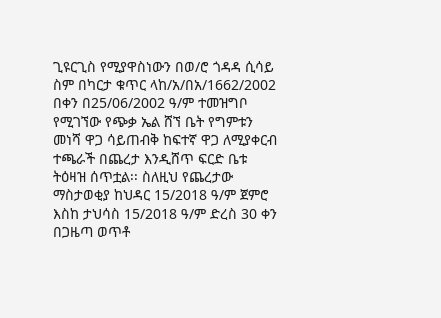ጊዩርጊስ የሚያዋስነውን በወ/ሮ ጎዳዳ ሲሳይ ስም በካርታ ቁጥር ላከ/አ/በአ/1662/2002 በቀን በ25/06/2002 ዓ/ም ተመዝግቦ የሚገኘው የጭቃ ኤል ሸኘ ቤት የግምቱን መነሻ ዋጋ ሳይጠብቅ ከፍተኛ ዋጋ ለሚያቀርብ ተጫራች በጨረታ እንዲሸጥ ፍርድ ቤቱ ትዕዛዝ ሰጥቷል፡፡ ስለዚህ የጨረታው ማስታወቂያ ከህዳር 15/2018 ዓ/ም ጀምሮ እስከ ታህሳስ 15/2018 ዓ/ም ድረስ 30 ቀን በጋዜጣ ወጥቶ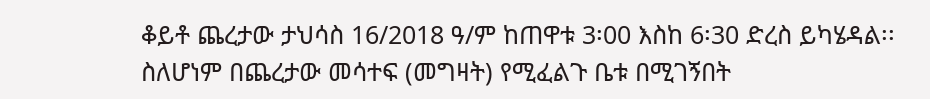ቆይቶ ጨረታው ታህሳስ 16/2018 ዓ/ም ከጠዋቱ 3፡00 እስከ 6፡30 ድረስ ይካሄዳል፡፡ ስለሆነም በጨረታው መሳተፍ (መግዛት) የሚፈልጉ ቤቱ በሚገኝበት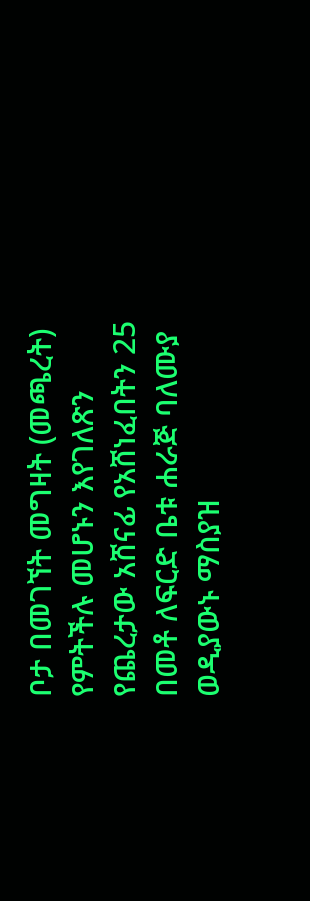ቦታ በመገኘት መግዛት (መጫረት) የምትችሉ መሆኑን እየገለጽን የጨረታው አሸናፊ የአሸነፈበትን 25 በመቶ ለፍርድ ቤቱ ሐራጅ ባለሙያ ወዲያውኑ ማስያዝ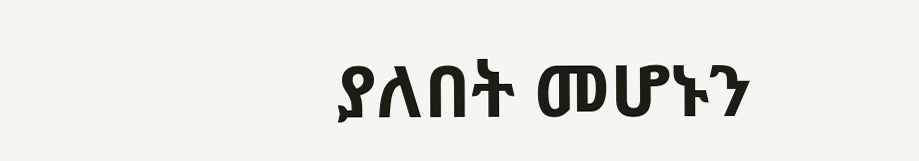ያለበት መሆኑን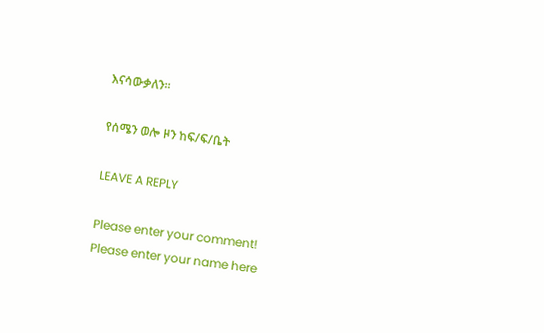እናሳውቃለን፡፡

የሰሜን ወሎ ዞን ከፍ/ፍ/ቤት

LEAVE A REPLY

Please enter your comment!
Please enter your name here